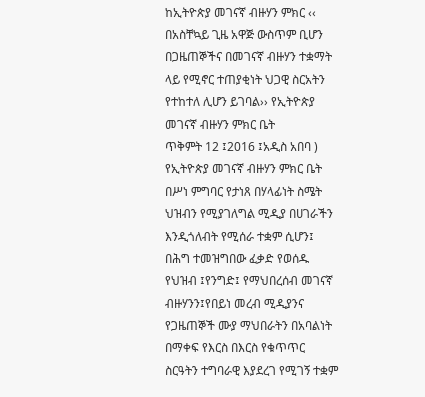ከኢትዮጵያ መገናኛ ብዙሃን ምክር ‹‹ በአስቸኳይ ጊዜ አዋጅ ውስጥም ቢሆን በጋዜጠኞችና በመገናኛ ብዙሃን ተቋማት ላይ የሚኖር ተጠያቂነት ህጋዊ ስርአትን የተከተለ ሊሆን ይገባል›› የኢትዮጵያ መገናኛ ብዙሃን ምክር ቤት
ጥቅምት 12 ፤2016 ፤አዲስ አበባ ) የኢትዮጵያ መገናኛ ብዙሃን ምክር ቤት በሥነ ምግባር የታነጸ በሃላፊነት ስሜት ህዝብን የሚያገለግል ሚዲያ በሀገራችን እንዲጎለብት የሚሰራ ተቋም ሲሆን፤ በሕግ ተመዝግበው ፈቃድ የወሰዱ የህዝብ ፤የንግድ፤ የማህበረሰብ መገናኛ ብዙሃንን፤የበይነ መረብ ሚዲያንና የጋዜጠኞች ሙያ ማህበራትን በአባልነት በማቀፍ የእርስ በእርስ የቁጥጥር ስርዓትን ተግባራዊ እያደረገ የሚገኝ ተቋም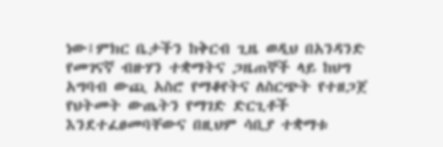ነው፤ምክር ቤታችን ከቅርብ ጊዜ ወዲህ በአንዳንድ የመገናኛ ብዙሃን ተቋማትና ጋዜጠኞች ላይ ከህግ አግባብ ውጪ አስሮ የማቆየትና ለስርጭት የተዘጋጀ የህትመት ውጤትን የማገድ ድርጊቶች እንደተፈፀመባቸውና በዚህም ሳቢያ ተቋማቱ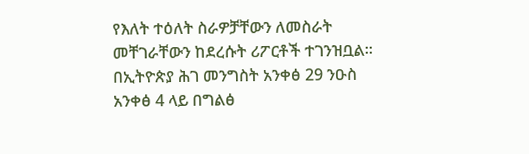የእለት ተዕለት ስራዎቻቸውን ለመስራት መቸገራቸውን ከደረሱት ሪፖርቶች ተገንዝቧል፡፡በኢትዮጵያ ሕገ መንግስት አንቀፅ 29 ንዑስ አንቀፅ 4 ላይ በግልፅ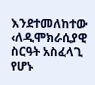እንደተመለከተው ‹ለዲሞክራሲያዊ ስርዓት አስፈላጊ የሆኑ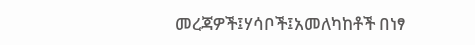መረጃዎች፤ሃሳቦች፤አመለካከቶች በነፃ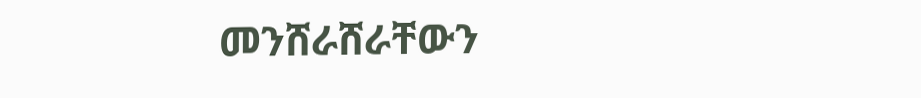መንሸራሸራቸውን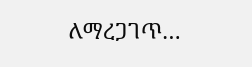ለማረጋገጥ…